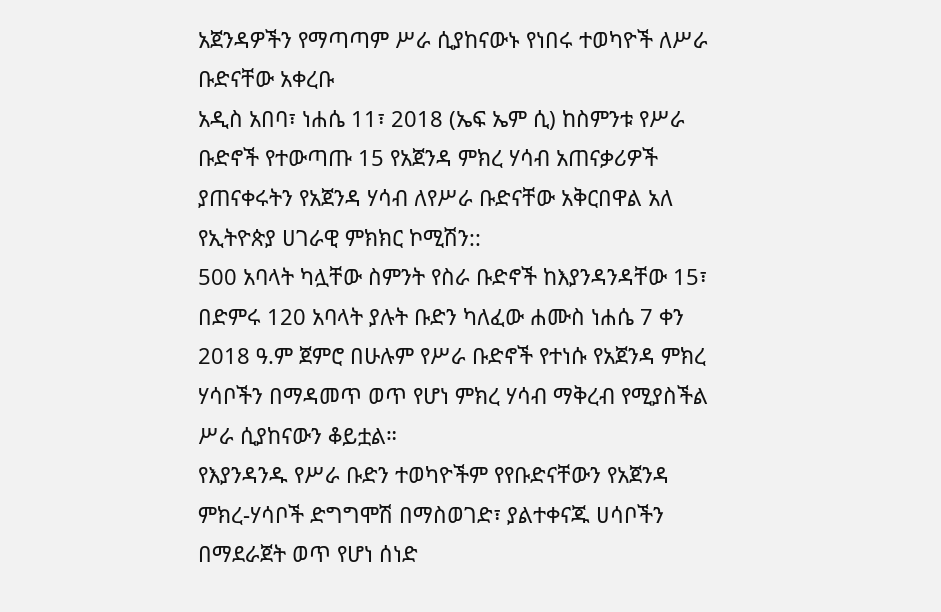አጀንዳዎችን የማጣጣም ሥራ ሲያከናውኑ የነበሩ ተወካዮች ለሥራ ቡድናቸው አቀረቡ
አዲስ አበባ፣ ነሐሴ 11፣ 2018 (ኤፍ ኤም ሲ) ከስምንቱ የሥራ ቡድኖች የተውጣጡ 15 የአጀንዳ ምክረ ሃሳብ አጠናቃሪዎች ያጠናቀሩትን የአጀንዳ ሃሳብ ለየሥራ ቡድናቸው አቅርበዋል አለ የኢትዮጵያ ሀገራዊ ምክክር ኮሚሽን::
500 አባላት ካሏቸው ስምንት የስራ ቡድኖች ከእያንዳንዳቸው 15፣ በድምሩ 120 አባላት ያሉት ቡድን ካለፈው ሐሙስ ነሐሴ 7 ቀን 2018 ዓ.ም ጀምሮ በሁሉም የሥራ ቡድኖች የተነሱ የአጀንዳ ምክረ ሃሳቦችን በማዳመጥ ወጥ የሆነ ምክረ ሃሳብ ማቅረብ የሚያስችል ሥራ ሲያከናውን ቆይቷል።
የእያንዳንዱ የሥራ ቡድን ተወካዮችም የየቡድናቸውን የአጀንዳ ምክረ-ሃሳቦች ድግግሞሽ በማስወገድ፣ ያልተቀናጁ ሀሳቦችን በማደራጀት ወጥ የሆነ ሰነድ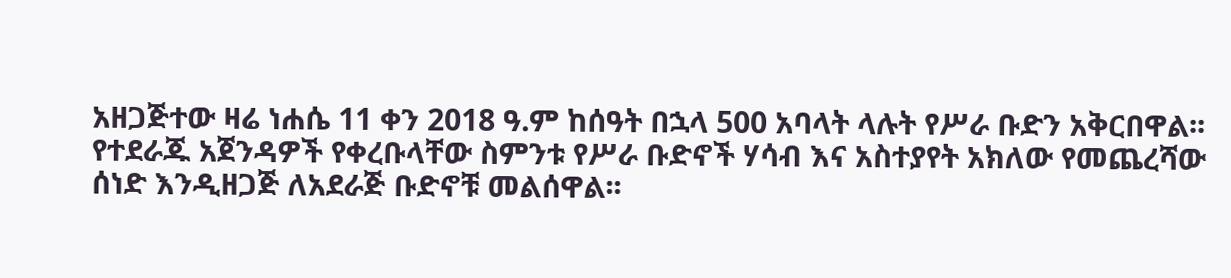አዘጋጅተው ዛሬ ነሐሴ 11 ቀን 2018 ዓ.ም ከሰዓት በኋላ 500 አባላት ላሉት የሥራ ቡድን አቅርበዋል፡፡
የተደራጁ አጀንዳዎች የቀረቡላቸው ስምንቱ የሥራ ቡድኖች ሃሳብ እና አስተያየት አክለው የመጨረሻው ሰነድ እንዲዘጋጅ ለአደራጅ ቡድኖቹ መልሰዋል፡፡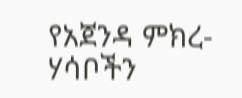የአጀንዳ ምክረ-ሃሳቦችን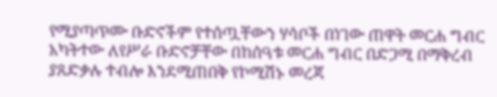የሚያጣጥሙ ቡድኖችም የተሰጧቸውን ሃሳቦች በነገው ጠዋት መርሐ ግብር አካትተው ለየሥራ ቡድኖቻቸው በከሰዓቱ መርሐ ግብር በድጋሚ በማቅረብ ያጸድቃሉ ተብሎ እንደሚጠበቅ የኮሚሽኑ መረጃ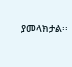ያመላክታል፡፡